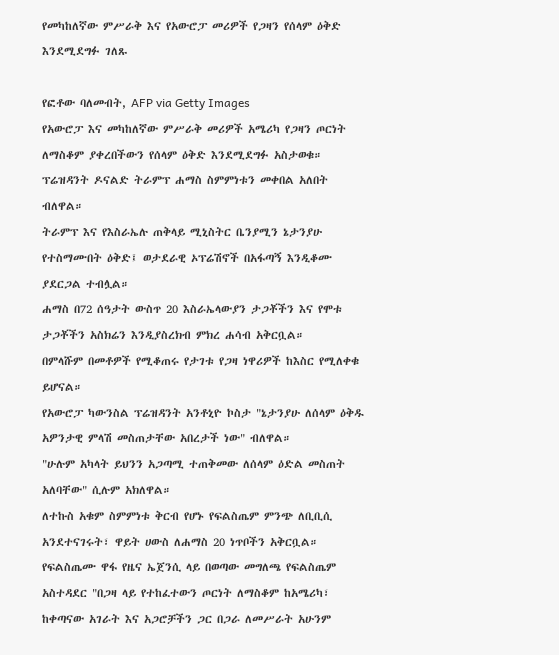የመካከለኛው ምሥራቅ እና የአውሮፓ መሪዎች የጋዛን የሰላም ዕቅድ እንደሚደግፉ ገለጹ

የፎቶው ባለመብት, AFP via Getty Images
የአውሮፓ እና መካከለኛው ምሥራቅ መሪዎች አሜሪካ የጋዛን ጦርነት ለማስቆም ያቀረበችውን የሰላም ዕቅድ እንደሚደግፉ አስታወቁ።
ፕሬዝዳንት ዶናልድ ትራምፕ ሐማስ ስምምነቱን መቀበል አለበት ብለዋል።
ትራምፕ እና የእስራኤሉ ጠቅላይ ሚኒስትር ቤንያሚን ኔታንያሁ የተስማሙበት ዕቅድ፤ ወታደራዊ ኦፕሬሽኖች በአፋጣኝ እንዲቆሙ ያደርጋል ተብሏል።
ሐማስ በ72 ሰዓታት ውስጥ 20 እስራኤላውያን ታጋቾችን እና የሞቱ ታጋቾችን አስክሬን እንዲያስረክብ ምክረ ሐሳብ አቅርቧል።
በምላሹም በመቶዎች የሚቆጠሩ የታገቱ የጋዛ ነዋሪዎች ከእስር የሚለቀቁ ይሆናል።
የአውሮፓ ካውንስል ፕሬዝዳንት አንቶኒዮ ኮስታ "ኔታንያሁ ለሰላም ዕቅዱ አዎንታዊ ምላሽ መስጠታቸው አበረታች ነው" ብለዋል።
"ሁሉም አካላት ይህንን አጋጣሚ ተጠቅመው ለሰላም ዕድል መስጠት አለባቸው" ሲሉም አክለዋል።
ለተኩስ አቁም ስምምነቱ ቅርብ የሆኑ የፍልስጤም ምንጭ ለቢቢሲ አንደተናገሩት፣ ዋይት ሀውስ ለሐማስ 20 ነጥቦችን አቅርቧል።
የፍልስጤሙ ዋፋ የዜና ኤጀንሲ ላይ በወጣው መግለጫ የፍልስጤም አስተዳደር "በጋዛ ላይ የተከፈተውን ጦርነት ለማስቆም ከአሜሪካ፣ ከቀጣናው አገራት እና አጋሮቻችን ጋር በጋራ ለመሥራት አሁንም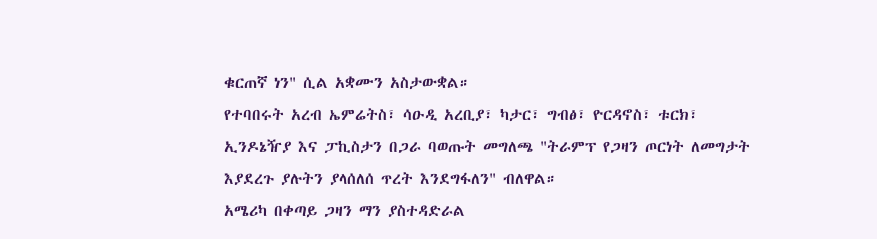ቁርጠኛ ነን" ሲል አቋሙን አስታውቋል።
የተባበሩት አረብ ኤምሬትስ፣ ሳዑዲ አረቢያ፣ ካታር፣ ግብፅ፣ ዮርዳኖስ፣ ቱርክ፣ ኢንዶኔዥያ እና ፓኪስታን በጋራ ባወጡት መግለጫ "ትራምፕ የጋዛን ጦርነት ለመግታት እያደረጉ ያሉትን ያላሰለሰ ጥረት እንደግፋለን" ብለዋል።
አሜሪካ በቀጣይ ጋዛን ማን ያስተዳድራል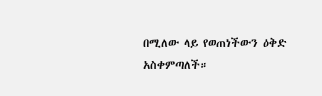በሚለው ላይ የወጠነችውን ዕቅድ አስቀምጣለች።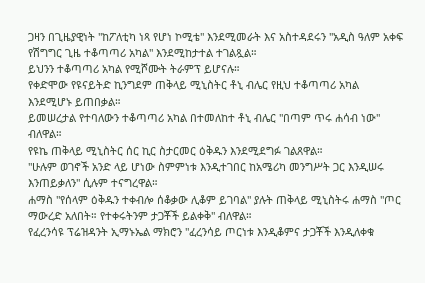ጋዛን በጊዜያዊነት "ከፖለቲካ ነጻ የሆነ ኮሚቴ" እንደሚመራት እና አስተዳደሩን "አዲስ ዓለም አቀፍ የሽግግር ጊዜ ተቆጣጣሪ አካል" እንደሚከታተል ተገልጿል።
ይህንን ተቆጣጣሪ አካል የሚሾሙት ትራምፕ ይሆናሉ።
የቀድሞው የዩናይትድ ኪንግደም ጠቅላይ ሚኒስትር ቶኒ ብሌር የዚህ ተቆጣጣሪ አካል እንደሚሆኑ ይጠበቃል።
ይመሠረታል የተባለውን ተቆጣጣሪ አካል በተመለከተ ቶኒ ብሌር "በጣም ጥሩ ሐሳብ ነው" ብለዋል።
የዩኬ ጠቅላይ ሚኒስትር ሰር ኪር ስታርመር ዕቅዱን እንደሚደግፉ ገልጸዋል።
"ሁሉም ወገኖች አንድ ላይ ሆነው ስምምነቱ እንዲተገበር ከአሜሪካ መንግሥት ጋር እንዲሠሩ እንጠይቃለን" ሲሉም ተናግረዋል።
ሐማስ "የሰላም ዕቅዱን ተቀብሎ ሰቆቃው ሊቆም ይገባል" ያሉት ጠቅላይ ሚኒስትሩ ሐማስ "ጦር ማውረድ አለበት። የተቀሩትንም ታጋቾች ይልቀቅ" ብለዋል።
የፈረንሳዩ ፕሬዝዳንት ኢማኑኤል ማክሮን "ፈረንሳይ ጦርነቱ እንዲቆምና ታጋቾች እንዲለቀቁ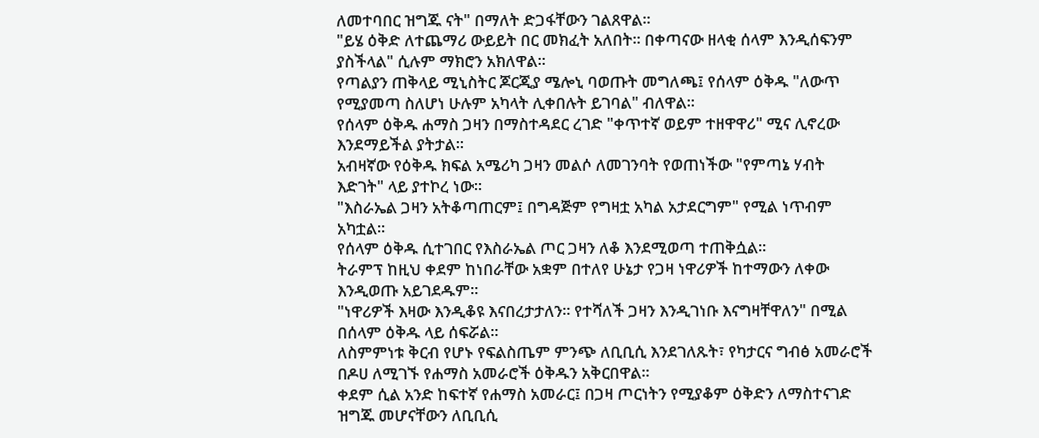ለመተባበር ዝግጁ ናት" በማለት ድጋፋቸውን ገልጸዋል።
"ይሄ ዕቅድ ለተጨማሪ ውይይት በር መክፈት አለበት። በቀጣናው ዘላቂ ሰላም እንዲሰፍንም ያስችላል" ሲሉም ማክሮን አክለዋል።
የጣልያን ጠቅላይ ሚኒስትር ጆርጂያ ሜሎኒ ባወጡት መግለጫ፤ የሰላም ዕቅዱ "ለውጥ የሚያመጣ ስለሆነ ሁሉም አካላት ሊቀበሉት ይገባል" ብለዋል።
የሰላም ዕቅዱ ሐማስ ጋዛን በማስተዳደር ረገድ "ቀጥተኛ ወይም ተዘዋዋሪ" ሚና ሊኖረው እንደማይችል ያትታል።
አብዛኛው የዕቅዱ ክፍል አሜሪካ ጋዛን መልሶ ለመገንባት የወጠነችው "የምጣኔ ሃብት እድገት" ላይ ያተኮረ ነው።
"እስራኤል ጋዛን አትቆጣጠርም፤ በግዳጅም የግዛቷ አካል አታደርግም" የሚል ነጥብም አካቷል።
የሰላም ዕቅዱ ሲተገበር የእስራኤል ጦር ጋዛን ለቆ እንደሚወጣ ተጠቅሷል።
ትራምፕ ከዚህ ቀደም ከነበራቸው አቋም በተለየ ሁኔታ የጋዛ ነዋሪዎች ከተማውን ለቀው እንዲወጡ አይገደዱም።
"ነዋሪዎች እዛው እንዲቆዩ እናበረታታለን። የተሻለች ጋዛን እንዲገነቡ እናግዛቸዋለን" በሚል በሰላም ዕቅዱ ላይ ሰፍሯል።
ለስምምነቱ ቅርብ የሆኑ የፍልስጤም ምንጭ ለቢቢሲ እንደገለጹት፣ የካታርና ግብፅ አመራሮች በዶሀ ለሚገኙ የሐማስ አመራሮች ዕቅዱን አቅርበዋል።
ቀደም ሲል አንድ ከፍተኛ የሐማስ አመራር፤ በጋዛ ጦርነትን የሚያቆም ዕቅድን ለማስተናገድ ዝግጁ መሆናቸውን ለቢቢሲ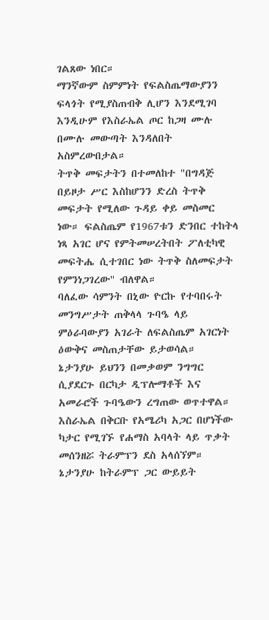ገልጸው ነበር።
ማንኛውም ስምምነት የፍልስጤማውያንን ፍላጎት የሚያስጠብቅ ሊሆን እንደሚገባ እንዲሁም የእስራኤል ጦር ከጋዛ ሙሉ በሙሉ መውጣት እንዳለበት አስምረውበታል።
ትጥቅ መፍታትን በተመለከተ "በግዳጅ በይዞታ ሥር እስከሆንን ድረስ ትጥቅ መፍታት የሚለው ጉዳይ ቀይ መስመር ነው። ፍልስጤም የ1967ቱን ድንበር ተከትላ ነጻ አገር ሆና የምትመሠረትበት ፖለቲካዊ መፍትሔ ሲተገበር ነው ትጥቅ ስለመፍታት የምንነጋገረው" ብለዋል።
ባለፈው ሳምንት በኒው ዮርኩ የተባበሩት መንግሥታት ጠቅላላ ጉባዔ ላይ ምዕራባውያን አገራት ለፍልስጤም አገርነት ዕውቅና መስጠታቸው ይታወሳል።
ኔታንያሁ ይህንን በመቃወም ንግግር ሲያደርጉ በርካታ ዲፕሎማቶች እና አመራሮች ጉባዔውን ረግጠው ወጥተዋል።
እስራኤል በቅርቡ የአሜሪካ አጋር በሆነችው ካታር የሚገኙ የሐማስ አባላት ላይ ጥቃት መሰንዘሯ ትራምፕን ደስ አላሰኘም።
ኔታንያሁ ከትራምፕ ጋር ውይይት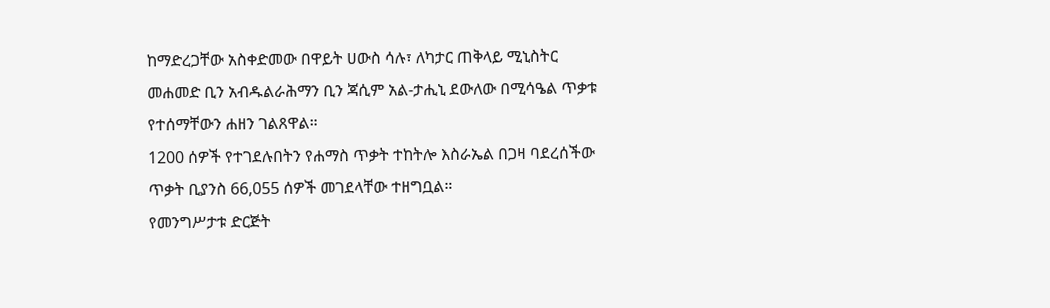ከማድረጋቸው አስቀድመው በዋይት ሀውስ ሳሉ፣ ለካታር ጠቅላይ ሚኒስትር መሐመድ ቢን አብዱልራሕማን ቢን ጃሲም አል-ታሒኒ ደውለው በሚሳዔል ጥቃቱ የተሰማቸውን ሐዘን ገልጸዋል።
1200 ሰዎች የተገደሉበትን የሐማስ ጥቃት ተከትሎ እስራኤል በጋዛ ባደረሰችው ጥቃት ቢያንስ 66,055 ሰዎች መገደላቸው ተዘግቧል።
የመንግሥታቱ ድርጅት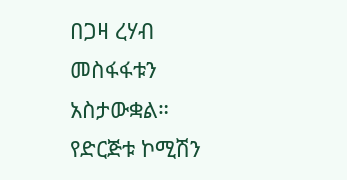በጋዛ ረሃብ መስፋፋቱን አስታውቋል። የድርጅቱ ኮሚሽን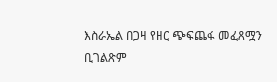እስራኤል በጋዛ የዘር ጭፍጨፋ መፈጸሟን ቢገልጽም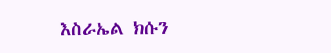እስራኤል ክሱን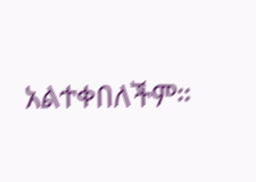አልተቀበለችም።